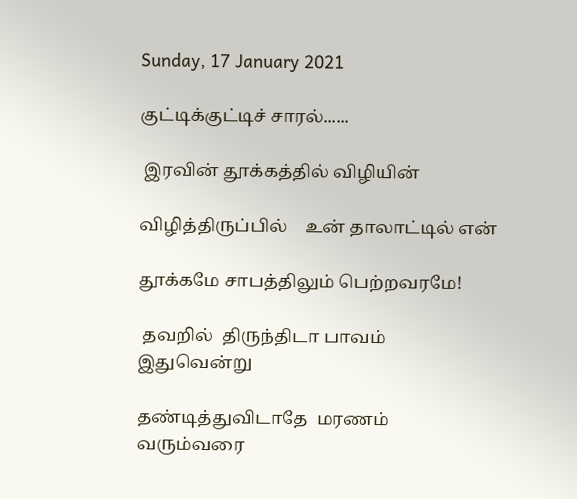Sunday, 17 January 2021

குட்டிக்குட்டிச் சாரல்......

 இரவின் தூக்கத்தில் விழியின்

விழித்திருப்பில்    உன் தாலாட்டில் என்

தூக்கமே சாபத்திலும் பெற்றவரமே!

 தவறில்  திருந்திடா பாவம் இதுவென்று

தண்டித்துவிடாதே  மரணம் வரும்வரை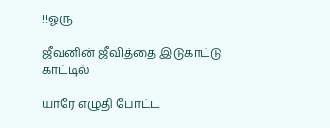!!ஓரு

ஜீவனின் ஜீவித்தை இடுகாட்டு காட்டில்

யாரே எழுதி போட்ட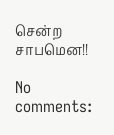சென்ற சாபமென!!

No comments: